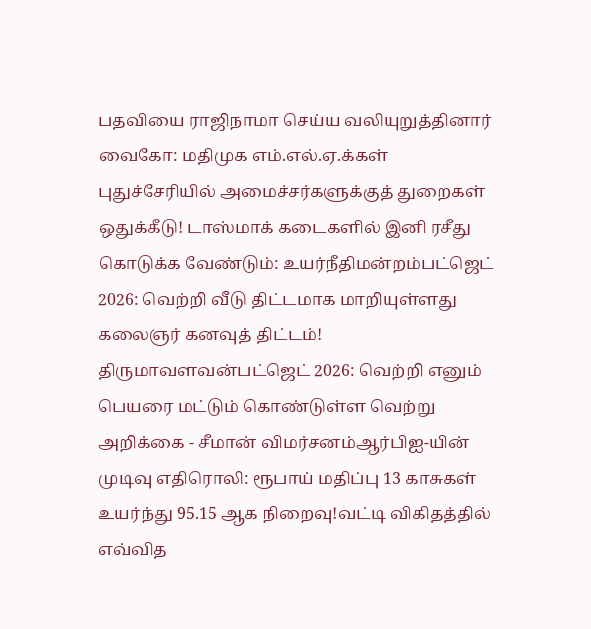பதவியை ராஜிநாமா செய்ய வலியுறுத்தினார் வைகோ: மதிமுக எம்.எல்.ஏ.க்கள் புதுச்சேரியில் அமைச்சர்களுக்குத் துறைகள் ஒதுக்கீடு! டாஸ்மாக் கடைகளில் இனி ரசீது கொடுக்க வேண்டும்: உயர்நீதிமன்றம்பட்ஜெட் 2026: வெற்றி வீடு திட்டமாக மாறியுள்ளது கலைஞர் கனவுத் திட்டம்! திருமாவளவன்பட்ஜெட் 2026: வெற்றி எனும் பெயரை மட்டும் கொண்டுள்ள வெற்று அறிக்கை - சீமான் விமர்சனம்ஆர்பிஐ-யின் முடிவு எதிரொலி: ரூபாய் மதிப்பு 13 காசுகள் உயர்ந்து 95.15 ஆக நிறைவு!வட்டி விகிதத்தில் எவ்வித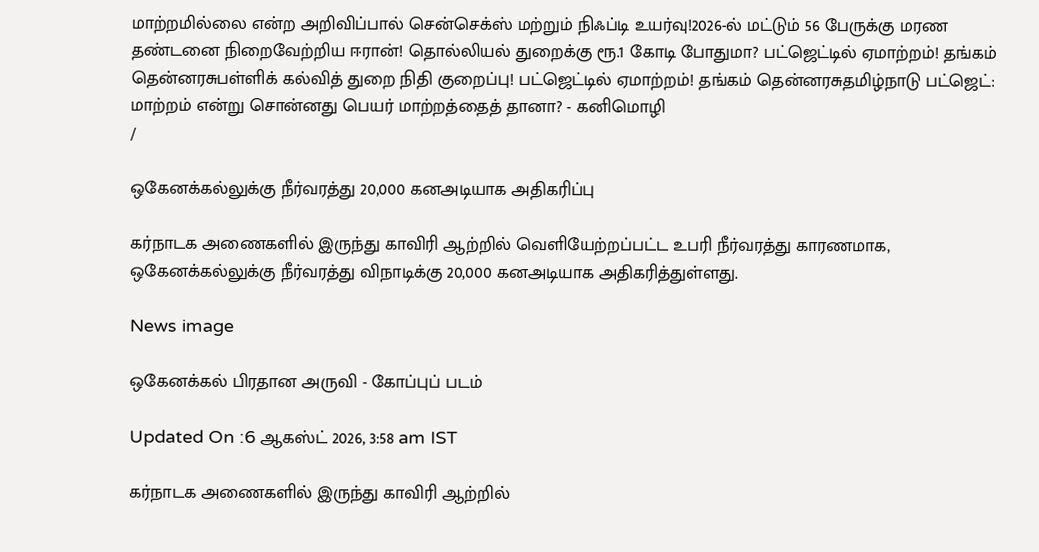மாற்றமில்லை என்ற அறிவிப்பால் சென்செக்ஸ் மற்றும் நிஃப்டி உயர்வு!2026-ல் மட்டும் 56 பேருக்கு மரண தண்டனை நிறைவேற்றிய ஈரான்! தொல்லியல் துறைக்கு ரூ.1 கோடி போதுமா? பட்ஜெட்டில் ஏமாற்றம்! தங்கம் தென்னரசுபள்ளிக் கல்வித் துறை நிதி குறைப்பு! பட்ஜெட்டில் ஏமாற்றம்! தங்கம் தென்னரசுதமிழ்நாடு பட்ஜெட்: மாற்றம் என்று சொன்னது பெயர் மாற்றத்தைத் தானா? - கனிமொழி
/

ஒகேனக்கல்லுக்கு நீர்வரத்து 20,000 கனஅடியாக அதிகரிப்பு

கர்நாடக அணைகளில் இருந்து காவிரி ஆற்றில் வெளியேற்றப்பட்ட உபரி நீர்வரத்து காரணமாக, ஒகேனக்கல்லுக்கு நீர்வரத்து விநாடிக்கு 20,000 கனஅடியாக அதிகரித்துள்ளது.

News image

ஒகேனக்கல் பிரதான அருவி - கோப்புப் படம்

Updated On :6 ஆகஸ்ட் 2026, 3:58 am IST

கர்நாடக அணைகளில் இருந்து காவிரி ஆற்றில்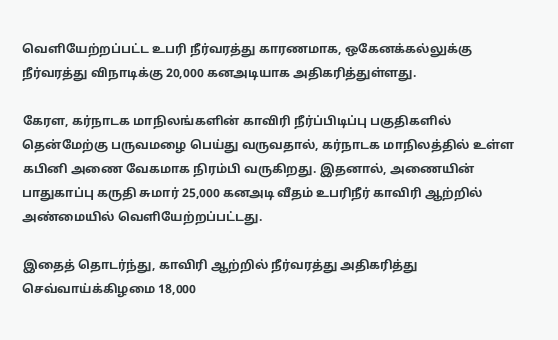வெளியேற்றப்பட்ட உபரி நீர்வரத்து காரணமாக, ஒகேனக்கல்லுக்கு நீர்வரத்து விநாடிக்கு 20,000 கனஅடியாக அதிகரித்துள்ளது.

கேரள, கர்நாடக மாநிலங்களின் காவிரி நீர்ப்பிடிப்பு பகுதிகளில் தென்மேற்கு பருவமழை பெய்து வருவதால், கர்நாடக மாநிலத்தில் உள்ள கபினி அணை வேகமாக நிரம்பி வருகிறது. இதனால், அணையின் பாதுகாப்பு கருதி சுமார் 25,000 கனஅடி வீதம் உபரிநீர் காவிரி ஆற்றில் அண்மையில் வெளியேற்றப்பட்டது.

இதைத் தொடர்ந்து, காவிரி ஆற்றில் நீர்வரத்து அதிகரித்து செவ்வாய்க்கிழமை 18,000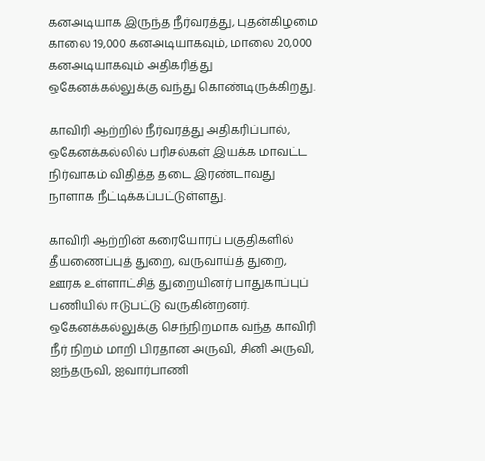கனஅடியாக இருந்த நீர்வரத்து, புதன்கிழமை காலை 19,000 கனஅடியாகவும், மாலை 20,000 கனஅடியாகவும் அதிகரித்து ஒகேனக்கல்லுக்கு வந்து கொண்டிருக்கிறது.

காவிரி ஆற்றில் நீர்வரத்து அதிகரிப்பால், ஒகேனக்கல்லில் பரிசல்கள் இயக்க மாவட்ட நிர்வாகம் விதித்த தடை இரண்டாவது நாளாக நீட்டிக்கப்பட்டுள்ளது.

காவிரி ஆற்றின் கரையோரப் பகுதிகளில் தீயணைப்புத் துறை, வருவாய்த் துறை, ஊரக உள்ளாட்சித் துறையினர் பாதுகாப்புப் பணியில் ஈடுபட்டு வருகின்றனர். ஒகேனக்கல்லுக்கு செந்நிறமாக வந்த காவிரி நீர் நிறம் மாறி பிரதான அருவி, சினி அருவி, ஐந்தருவி, ஐவார்பாணி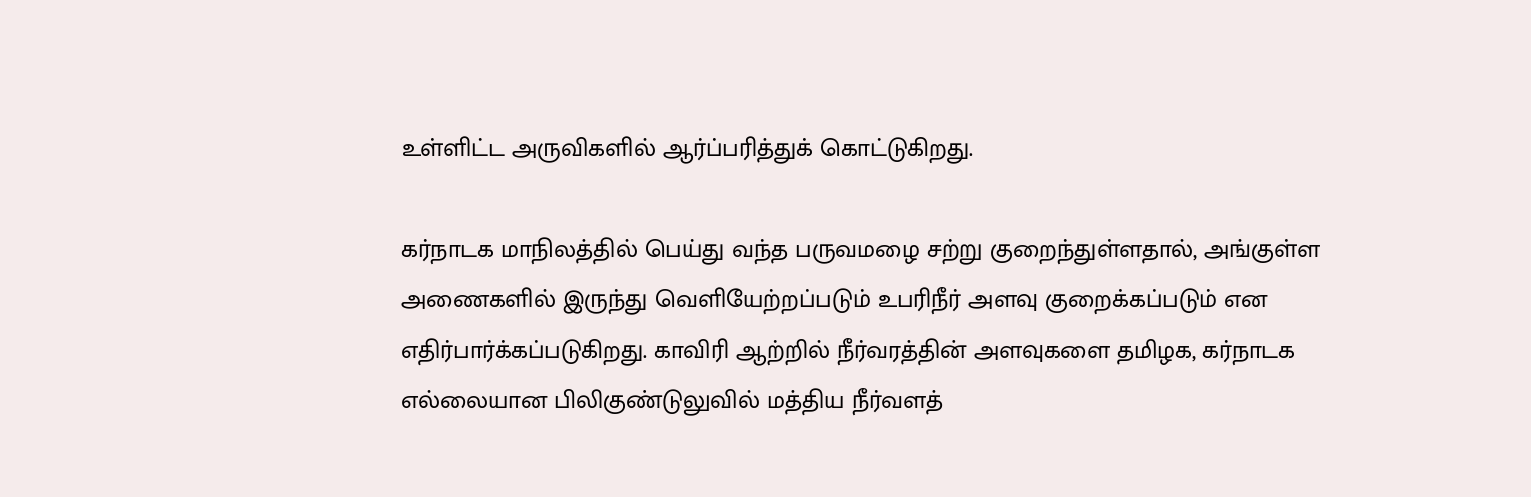உள்ளிட்ட அருவிகளில் ஆர்ப்பரித்துக் கொட்டுகிறது.

கர்நாடக மாநிலத்தில் பெய்து வந்த பருவமழை சற்று குறைந்துள்ளதால், அங்குள்ள அணைகளில் இருந்து வெளியேற்றப்படும் உபரிநீர் அளவு குறைக்கப்படும் என எதிர்பார்க்கப்படுகிறது. காவிரி ஆற்றில் நீர்வரத்தின் அளவுகளை தமிழக, கர்நாடக எல்லையான பிலிகுண்டுலுவில் மத்திய நீர்வளத்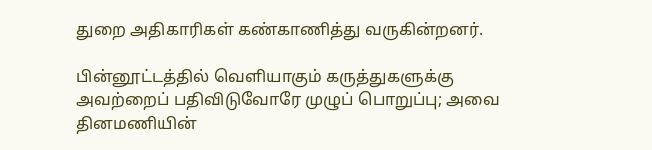துறை அதிகாரிகள் கண்காணித்து வருகின்றனர்.

பின்னூட்டத்தில் வெளியாகும் கருத்துகளுக்கு அவற்றைப் பதிவிடுவோரே முழுப் பொறுப்பு; அவை தினமணியின்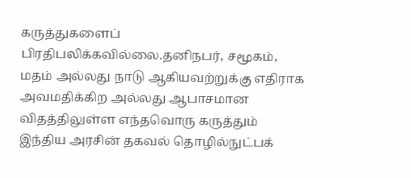கருத்துகளைப் பிரதிபலிக்கவில்லை.தனிநபர், சமூகம், மதம் அல்லது நாடு ஆகியவற்றுக்கு எதிராக அவமதிக்கிற அல்லது ஆபாசமான விதத்திலுள்ள எந்தவொரு கருத்தும் இந்திய அரசின் தகவல் தொழில்நுட்பக்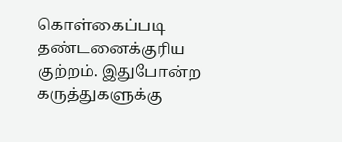கொள்கைப்படி தண்டனைக்குரிய குற்றம். இதுபோன்ற கருத்துகளுக்கு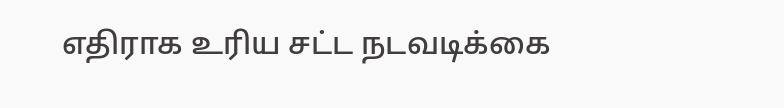எதிராக உரிய சட்ட நடவடிக்கை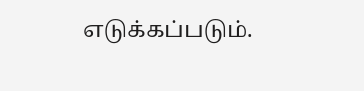எடுக்கப்படும்.